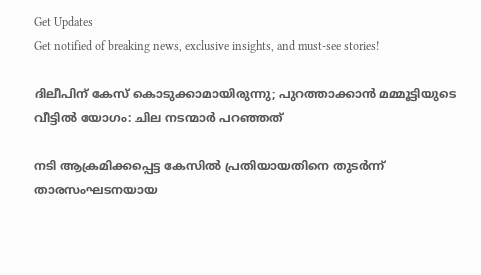Get Updates
Get notified of breaking news, exclusive insights, and must-see stories!

ദിലീപിന് കേസ് കൊടുക്കാമായിരുന്നു; പുറത്താക്കാന്‍ മമ്മൂട്ടിയുടെ വീട്ടില്‍ യോഗം: ചില നടന്മാർ പറഞ്ഞത്

നടി ആക്രമിക്കപ്പെട്ട കേസില്‍ പ്രതിയായതിനെ തുടർന്ന് താരസംഘടനയായ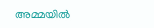അമ്മയില്‍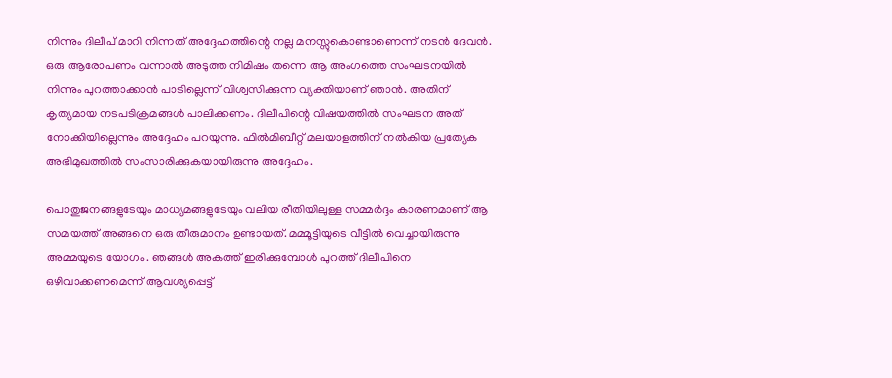നിന്നും ദിലീപ് മാറി നിന്നത് അദ്ദേഹത്തിന്റെ നല്ല മനസ്സുകൊണ്ടാണെന്ന് നടന്‍ ദേവന്‍. ഒരു ആരോപണം വന്നാല്‍ അടുത്ത നിമിഷം തന്നെ ആ അംഗത്തെ സംഘടനയില്‍ നിന്നും പുറത്താക്കാന്‍ പാടില്ലെന്ന് വിശ്വസിക്കുന്ന വ്യക്തിയാണ് ഞാന്‍. അതിന് കൃത്യമായ നടപടിക്രമങ്ങള്‍ പാലിക്കണം. ദിലീപിന്റെ വിഷയത്തില്‍ സംഘടന അത് നോക്കിയില്ലെന്നും അദ്ദേഹം പറയുന്നു. ഫില്‍മിബീറ്റ് മലയാളത്തിന് നല്‍കിയ പ്രത്യേക അഭിമുഖത്തില്‍ സംസാരിക്കുകയായിരുന്നു അദ്ദേഹം.

പൊതുജനങ്ങളുടേയും മാധ്യമങ്ങളുടേയും വലിയ രീതിയിലുള്ള സമ്മർദ്ദം കാരണമാണ് ആ സമയത്ത് അങ്ങനെ ഒരു തീരുമാനം ഉണ്ടായത്. മമ്മൂട്ടിയുടെ വീട്ടില്‍ വെച്ചായിരുന്നു അമ്മയുടെ യോഗം. ഞങ്ങള്‍ അകത്ത് ഇരിക്കുമ്പോള്‍ പുറത്ത് ദിലീപിനെ ഒഴിവാക്കണമെന്ന് ആവശ്യപ്പെട്ട്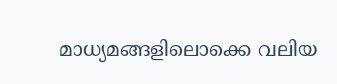മാധ്യമങ്ങളിലൊക്കെ വലിയ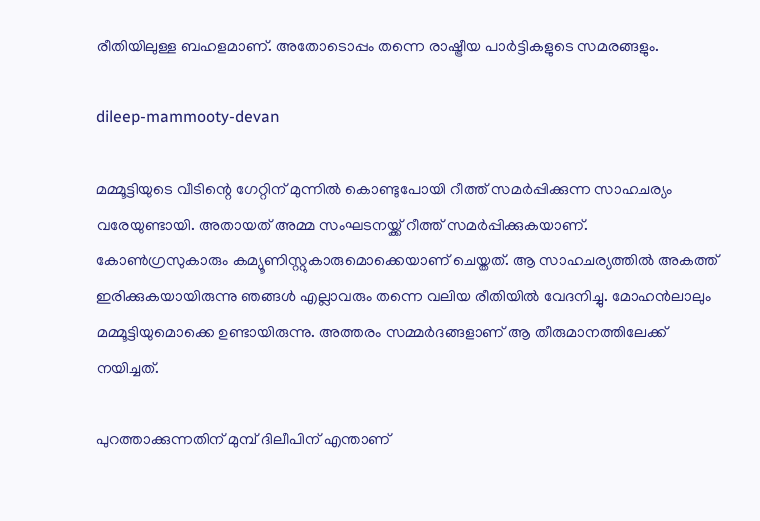രീതിയിലുള്ള ബഹളമാണ്. അതോടൊപ്പം തന്നെ രാഷ്ട്രീയ പാർട്ടികളുടെ സമരങ്ങളും.

dileep-mammooty-devan

മമ്മൂട്ടിയുടെ വീടിന്റെ ഗേറ്റിന് മുന്നില്‍ കൊണ്ടുപോയി റീത്ത് സമർപ്പിക്കുന്ന സാഹചര്യം വരേയുണ്ടായി. അതായത് അമ്മ സംഘടനയ്ക്ക് റീത്ത് സമർപ്പിക്കുകയാണ്. കോണ്‍ഗ്രസുകാരും കമ്യൂണിസ്റ്റുകാരുമൊക്കെയാണ് ചെയ്തത്. ആ സാഹചര്യത്തില്‍ അകത്ത് ഇരിക്കുകയായിരുന്നു ഞങ്ങള്‍ എല്ലാവരും തന്നെ വലിയ രീതിയില്‍ വേദനിച്ചു. മോഹന്‍ലാലും മമ്മൂട്ടിയുമൊക്കെ ഉണ്ടായിരുന്നു. അത്തരം സമ്മർദങ്ങളാണ് ആ തീരുമാനത്തിലേക്ക് നയിച്ചത്.

പുറത്താക്കുന്നതിന് മുമ്പ് ദിലീപിന് എന്താണ്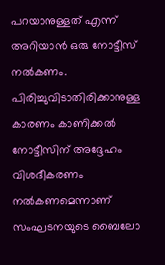പറയാനുള്ളത് എന്ന് അറിയാന്‍ ഒരു നോട്ടീസ് നല്‍കണം. പിരിച്ചുവിടാതിരിക്കാനുള്ള കാരണം കാണിക്കല്‍ നോട്ടീസിന് അദ്ദേഹം വിശദീകരണം നല്‍കണമെന്നാണ് സംഘടനയുടെ ബൈലോ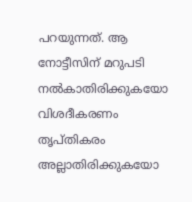പറയുന്നത്. ആ നോട്ടീസിന് മറുപടി നല്‍കാതിരിക്കുകയോ വിശദീകരണം തൃപ്തികരം അല്ലാതിരിക്കുകയോ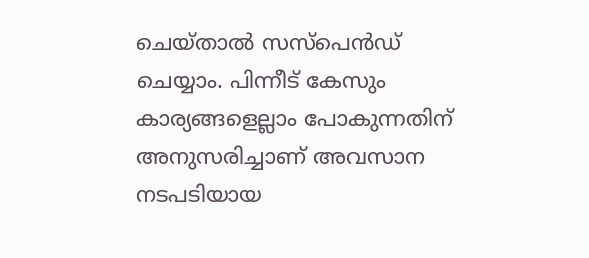ചെയ്താല്‍ സസ്പെന്‍ഡ് ചെയ്യാം. പിന്നീട് കേസും കാര്യങ്ങളെല്ലാം പോകുന്നതിന് അനുസരിച്ചാണ് അവസാന നടപടിയായ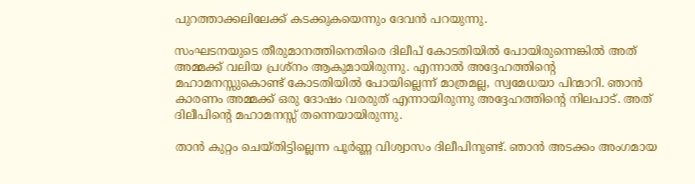പുറത്താക്കലിലേക്ക് കടക്കുകയെന്നും ദേവന്‍ പറയുന്നു.

സംഘടനയുടെ തീരുമാനത്തിനെതിരെ ദിലീപ് കോടതിയില്‍ പോയിരുന്നെങ്കില്‍ അത് അമ്മക്ക് വലിയ പ്രശ്നം ആകുമായിരുന്നു. എന്നാല്‍ അദ്ദേഹത്തിന്റെ മഹാമനസ്സുകൊണ്ട് കോടതിയില്‍ പോയില്ലെന്ന് മാത്രമല്ല, സ്വമേധയാ പിന്മാറി. ഞാന്‍ കാരണം അമ്മക്ക് ഒരു ദോഷം വരരുത് എന്നായിരുന്നു അദ്ദേഹത്തിന്റെ നിലപാട്. അത് ദിലീപിന്റെ മഹാമനസ്സ് തന്നെയായിരുന്നു.

താന്‍ കുറ്റം ചെയ്തിട്ടില്ലെന്ന പൂർണ്ണ വിശ്വാസം ദിലീപിനുണ്ട്. ഞാന്‍ അടക്കം അംഗമായ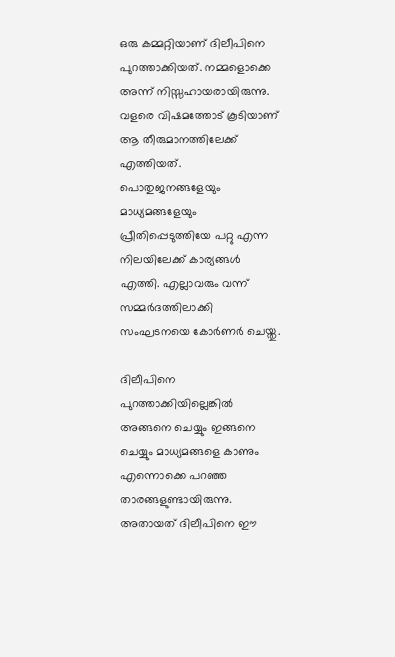ഒരു കമ്മറ്റിയാണ് ദിലീപിനെ പുറത്താക്കിയത്. നമ്മളൊക്കെ അന്ന് നിസ്സഹായരായിരുന്നു. വളരെ വിഷമത്തോട് കൂടിയാണ് ആ തീരുമാനത്തിലേക്ക് എത്തിയത്. പൊതുജനങ്ങളേയും മാധ്യമങ്ങളേയും പ്രീതിപ്പെടുത്തിയേ പറ്റു എന്ന നിലയിലേക്ക് കാര്യങ്ങള്‍ എത്തി. എല്ലാവരും വന്ന് സമ്മർദത്തിലാക്കി സംഘടനയെ കോർണർ ചെയ്തു.

ദിലീപിനെ പുറത്താക്കിയില്ലെങ്കില്‍ അങ്ങനെ ചെയ്യും ഇങ്ങനെ ചെയ്യും മാധ്യമങ്ങളെ കാണും എന്നൊക്കെ പറഞ്ഞ താരങ്ങളുണ്ടായിരുന്നു. അതായത് ദിലീപിനെ ഈ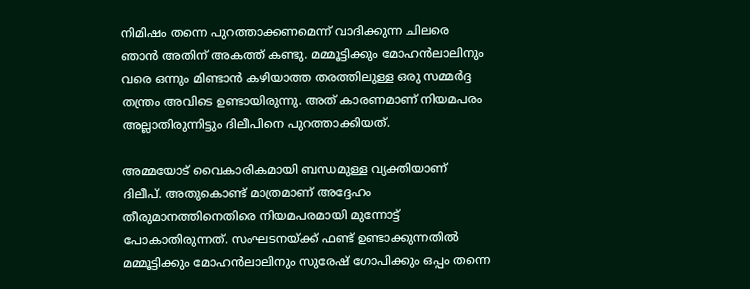നിമിഷം തന്നെ പുറത്താക്കണമെന്ന് വാദിക്കുന്ന ചിലരെ ഞാന്‍ അതിന് അകത്ത് കണ്ടു. മമ്മൂട്ടിക്കും മോഹന്‍ലാലിനും വരെ ഒന്നും മിണ്ടാന്‍ കഴിയാത്ത തരത്തിലുള്ള ഒരു സമ്മർദ്ദ തന്ത്രം അവിടെ ഉണ്ടായിരുന്നു. അത് കാരണമാണ് നിയമപരം അല്ലാതിരുന്നിട്ടും ദിലീപിനെ പുറത്താക്കിയത്.

അമ്മയോട് വൈകാരികമായി ബന്ധമുള്ള വ്യക്തിയാണ് ദിലീപ്. അതുകൊണ്ട് മാത്രമാണ് അദ്ദേഹം തീരുമാനത്തിനെതിരെ നിയമപരമായി മുന്നോട്ട് പോകാതിരുന്നത്. സംഘടനയ്ക്ക് ഫണ്ട് ഉണ്ടാക്കുന്നതില്‍ മമ്മൂട്ടിക്കും മോഹന്‍ലാലിനും സുരേഷ് ഗോപിക്കും ഒപ്പം തന്നെ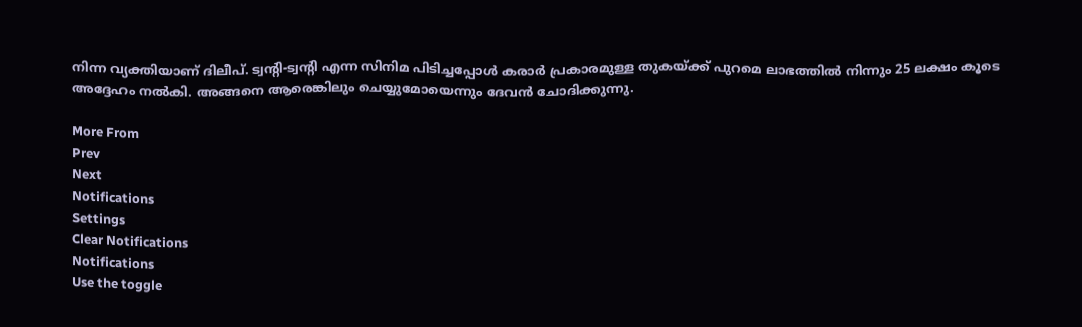നിന്ന വ്യക്തിയാണ് ദിലീപ്. ട്വന്റി-ട്വന്റി എന്ന സിനിമ പിടിച്ചപ്പോള്‍ കരാർ പ്രകാരമുള്ള തുകയ്ക്ക് പുറമെ ലാഭത്തില്‍ നിന്നും 25 ലക്ഷം കൂടെ അദ്ദേഹം നല്‍കി. അങ്ങനെ ആരെങ്കിലും ചെയ്യുമോയെന്നും ദേവന്‍ ചോദിക്കുന്നു.

More From
Prev
Next
Notifications
Settings
Clear Notifications
Notifications
Use the toggle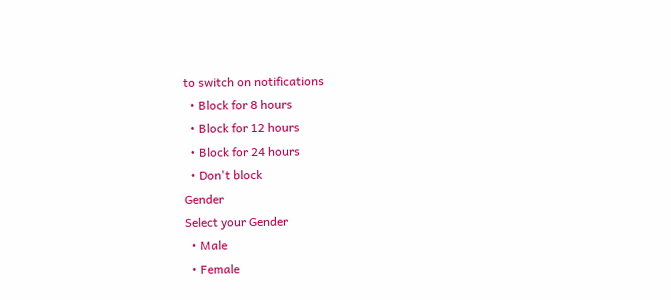to switch on notifications
  • Block for 8 hours
  • Block for 12 hours
  • Block for 24 hours
  • Don't block
Gender
Select your Gender
  • Male
  • Female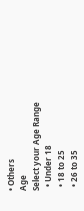• Others
Age
Select your Age Range
  • Under 18
  • 18 to 25
  • 26 to 35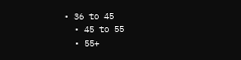• 36 to 45
  • 45 to 55
  • 55+